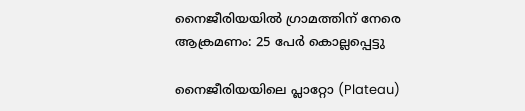നൈജീരിയയിൽ ഗ്രാമത്തിന് നേരെ ആക്രമണം: 25 പേർ കൊല്ലപ്പെട്ടു

നൈജീരിയയിലെ പ്ലാറ്റോ (Plateau)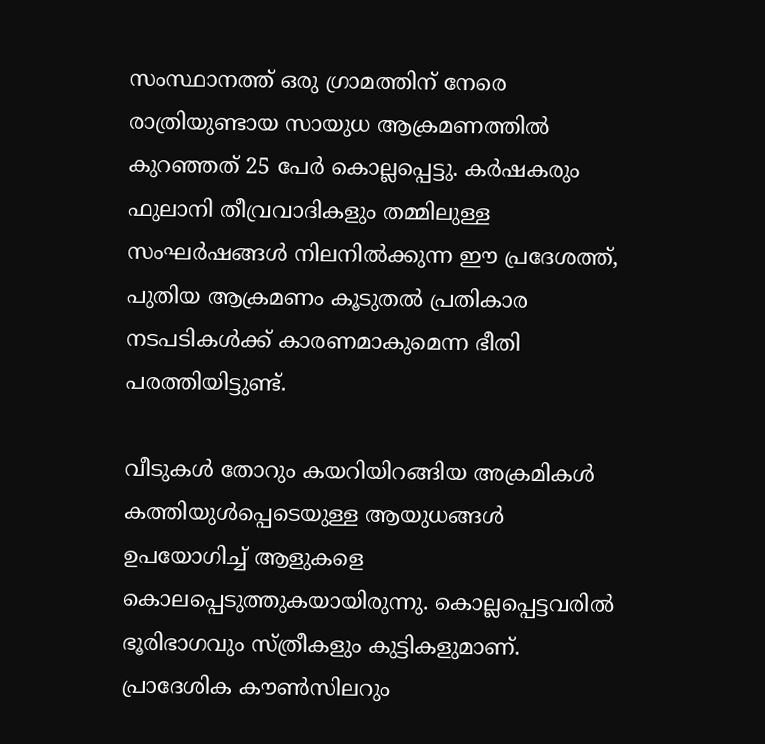സംസ്ഥാനത്ത് ഒരു ഗ്രാമത്തിന് നേരെ രാത്രിയുണ്ടായ സായുധ ആക്രമണത്തിൽ കുറഞ്ഞത് 25 പേർ കൊല്ലപ്പെട്ടു. കർഷകരും ഫുലാനി തീവ്രവാദികളും തമ്മിലുള്ള സംഘർഷങ്ങൾ നിലനിൽക്കുന്ന ഈ പ്രദേശത്ത്, പുതിയ ആക്രമണം കൂടുതൽ പ്രതികാര നടപടികൾക്ക് കാരണമാകുമെന്ന ഭീതി പരത്തിയിട്ടുണ്ട്.

വീടുകൾ തോറും കയറിയിറങ്ങിയ അക്രമികൾ കത്തിയുൾപ്പെടെയുള്ള ആയുധങ്ങൾ ഉപയോഗിച്ച് ആളുകളെ കൊലപ്പെടുത്തുകയായിരുന്നു. കൊല്ലപ്പെട്ടവരിൽ ഭൂരിഭാഗവും സ്ത്രീകളും കുട്ടികളുമാണ്. പ്രാദേശിക കൗൺസിലറും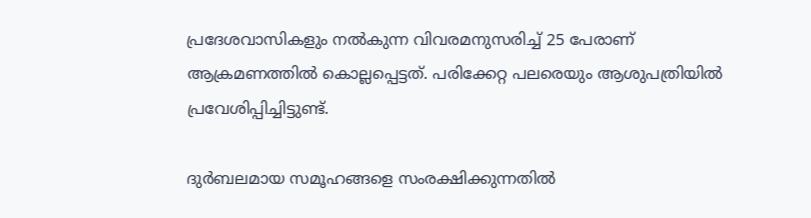പ്രദേശവാസികളും നൽകുന്ന വിവരമനുസരിച്ച് 25 പേരാണ് ആക്രമണത്തിൽ കൊല്ലപ്പെട്ടത്. പരിക്കേറ്റ പലരെയും ആശുപത്രിയിൽ പ്രവേശിപ്പിച്ചിട്ടുണ്ട്.

ദുർബലമായ സമൂഹങ്ങളെ സംരക്ഷിക്കുന്നതിൽ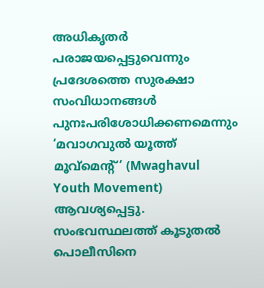അധികൃതർ പരാജയപ്പെട്ടുവെന്നും പ്രദേശത്തെ സുരക്ഷാ സംവിധാനങ്ങൾ പുനഃപരിശോധിക്കണമെന്നും ‘മവാഗവുൽ യൂത്ത് മൂവ്മെന്റ്’ (Mwaghavul Youth Movement) ആവശ്യപ്പെട്ടു. സംഭവസ്ഥലത്ത് കൂടുതൽ പൊലീസിനെ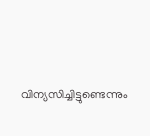വിന്യസിച്ചിട്ടുണ്ടെന്നും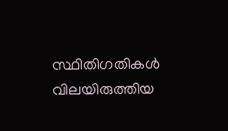സ്ഥിതിഗതികൾ വിലയിരുത്തിയ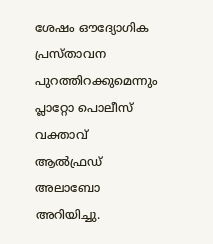ശേഷം ഔദ്യോഗിക പ്രസ്താവന പുറത്തിറക്കുമെന്നും പ്ലാറ്റോ പൊലീസ് വക്താവ് ആൽഫ്രഡ് അലാബോ അറിയിച്ചു.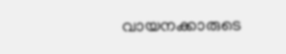വായനക്കാരുടെ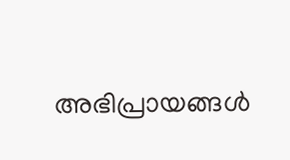അഭിപ്രായങ്ങൾ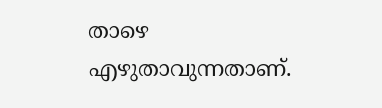താഴെ എഴുതാവുന്നതാണ്.